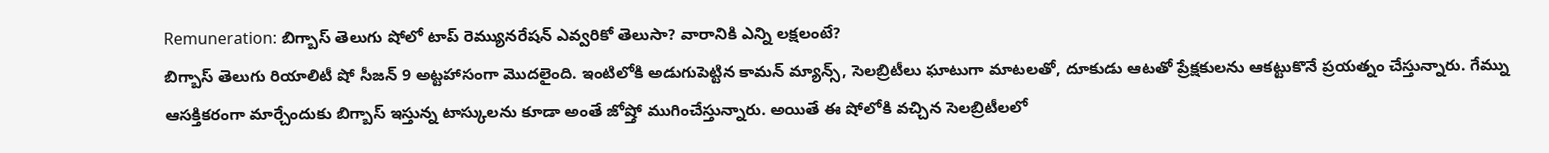Remuneration: బిగ్బాస్ తెలుగు షోలో టాప్ రెమ్యునరేషన్ ఎవ్వరికో తెలుసా? వారానికి ఎన్ని లక్షలంటే?
బిగ్బాస్ తెలుగు రియాలిటీ షో సీజన్ 9 అట్టహాసంగా మొదలైంది. ఇంటిలోకి అడుగుపెట్టిన కామన్ మ్యాన్స్, సెలబ్రిటీలు ఘాటుగా మాటలతో, దూకుడు ఆటతో ప్రేక్షకులను ఆకట్టుకొనే ప్రయత్నం చేస్తున్నారు. గేమ్ను ఆసక్తికరంగా మార్చేందుకు బిగ్బాస్ ఇస్తున్న టాస్కులను కూడా అంతే జోష్తో ముగించేస్తున్నారు. అయితే ఈ షోలోకి వచ్చిన సెలబ్రిటీలలో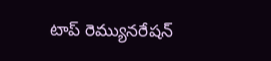టాప్ రెమ్యునరేషన్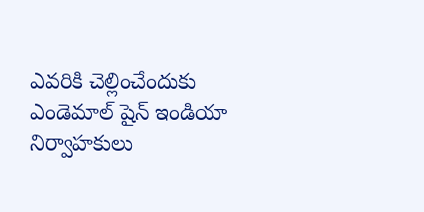ఎవరికి చెల్లించేందుకు ఎండెమాల్ షైన్ ఇండియా నిర్వాహకులు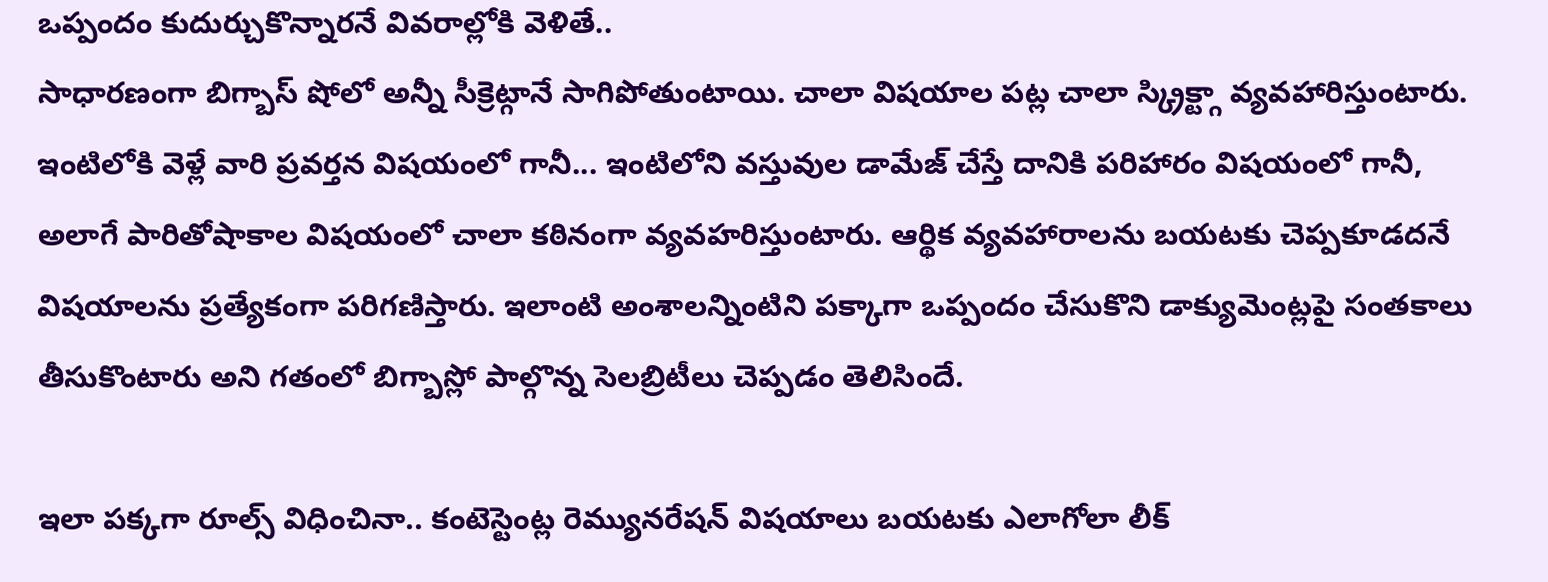ఒప్పందం కుదుర్చుకొన్నారనే వివరాల్లోకి వెళితే..
సాధారణంగా బిగ్బాస్ షోలో అన్నీ సీక్రెట్గానే సాగిపోతుంటాయి. చాలా విషయాల పట్ల చాలా స్క్రిక్ట్గా వ్యవహారిస్తుంటారు. ఇంటిలోకి వెళ్లే వారి ప్రవర్తన విషయంలో గానీ... ఇంటిలోని వస్తువుల డామేజ్ చేస్తే దానికి పరిహారం విషయంలో గానీ, అలాగే పారితోషాకాల విషయంలో చాలా కఠినంగా వ్యవహరిస్తుంటారు. ఆర్థిక వ్యవహారాలను బయటకు చెప్పకూడదనే విషయాలను ప్రత్యేకంగా పరిగణిస్తారు. ఇలాంటి అంశాలన్నింటిని పక్కాగా ఒప్పందం చేసుకొని డాక్యుమెంట్లపై సంతకాలు తీసుకొంటారు అని గతంలో బిగ్బాస్లో పాల్గొన్న సెలబ్రిటీలు చెప్పడం తెలిసిందే.

ఇలా పక్కగా రూల్స్ విధించినా.. కంటెస్టెంట్ల రెమ్యునరేషన్ విషయాలు బయటకు ఎలాగోలా లీక్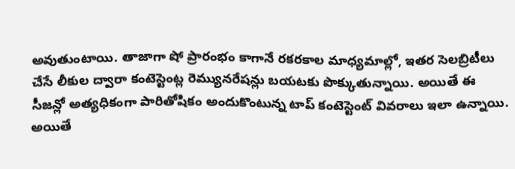అవుతుంటాయి. తాజాగా షో ప్రారంభం కాగానే రకరకాల మాధ్యమాల్లో, ఇతర సెలబ్రిటీలు చేసే లీకుల ద్వారా కంటెస్టెంట్ల రెమ్యునరేషన్లు బయటకు పొక్కుతున్నాయి. అయితే ఈ సీజన్లో అత్యధికంగా పారితోషికం అందుకొంటున్న టాప్ కంటెస్టెంట్ వివరాలు ఇలా ఉన్నాయి.
అయితే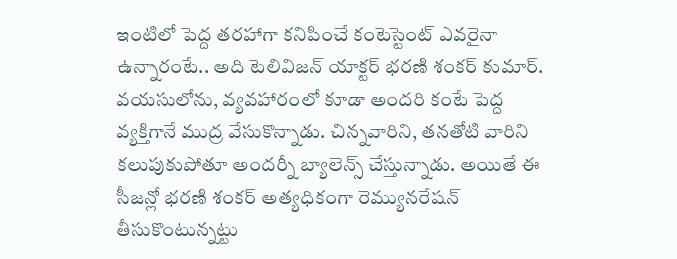ఇంటిలో పెద్ద తరహాగా కనిపించే కంటెస్టెంట్ ఎవరైనా ఉన్నారంటే.. అది టెలివిజన్ యాక్టర్ భరణి శంకర్ కుమార్. వయసులోను, వ్యవహారంలో కూడా అందరి కంటే పెద్ద వ్యక్తిగానే ముద్ర వేసుకొన్నాడు. చిన్నవారిని, తనతోటి వారిని కలుపుకుపోతూ అందర్నీ బ్యాలెన్స్ చేస్తున్నాడు. అయితే ఈ సీజన్లో భరణి శంకర్ అత్యధికంగా రెమ్యునరేషన్ తీసుకొంటున్నట్టు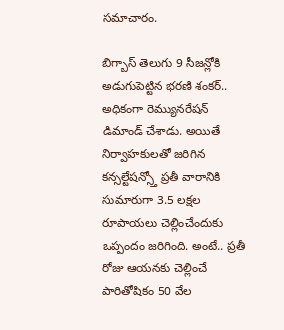సమాచారం.

బిగ్బాస్ తెలుగు 9 సీజన్లోకి అడుగుపెట్టిన భరణి శంకర్.. అధికంగా రెమ్యునరేషన్ డిమాండ్ చేశాడు. అయితే నిర్వాహకులతో జరిగిన కన్సల్టేషన్స్తో ప్రతీ వారానికి సుమారుగా 3.5 లక్షల రూపాయలు చెల్లించేందుకు ఒప్పందం జరిగింది. అంటే.. ప్రతీ రోజు ఆయనకు చెల్లించే పారితోషికం 50 వేల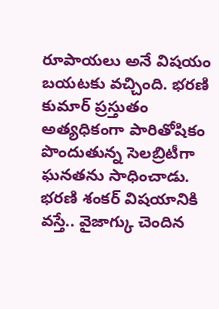రూపాయలు అనే విషయం బయటకు వచ్చింది. భరణి కుమార్ ప్రస్తుతం అత్యధికంగా పారితోషికం పొందుతున్న సెలబ్రిటీగా ఘనతను సాధించాడు.
భరణి శంకర్ విషయానికి వస్తే.. వైజాగ్కు చెందిన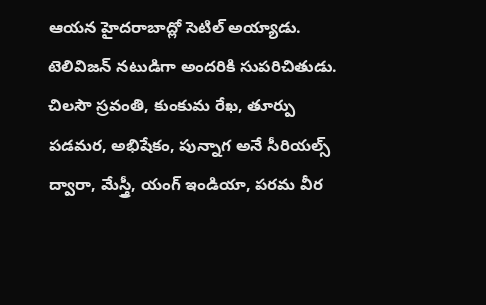ఆయన హైదరాబాద్లో సెటిల్ అయ్యాడు. టెలివిజన్ నటుడిగా అందరికి సుపరిచితుడు. చిలసౌ స్రవంతి, కుంకుమ రేఖ, తూర్పు పడమర, అభిషేకం, పున్నాగ అనే సీరియల్స్ ద్వారా, మేస్త్రీ, యంగ్ ఇండియా, పరమ వీర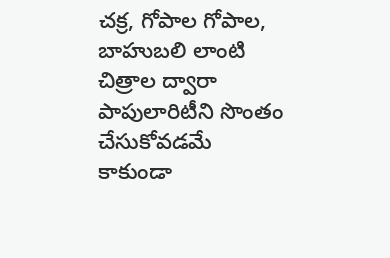చక్ర, గోపాల గోపాల, బాహుబలి లాంటి చిత్రాల ద్వారా పాపులారిటీని సొంతం చేసుకోవడమే కాకుండా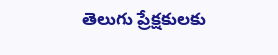తెలుగు ప్రేక్షకులకు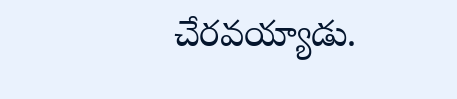చేరవయ్యాడు.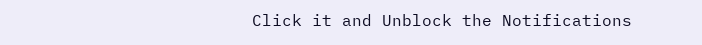Click it and Unblock the Notifications